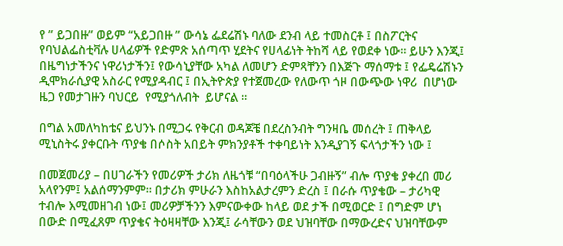የ ” ይጋበዙ” ወይም “አይጋበዙ ” ውሳኔ ፌደሬሽኑ ባለው ደንብ ላይ ተመስርቶ ፤ በስፖርትና የባህልፌስቲቫሉ ሀላፊዎች የድምጽ አሰጣጥ ሂደትና የሀላፊነት ትከሻ ላይ የወደቀ ነው። ይሁን እንጂ፤         በዜግነታችንና ነዋሪነታችን፤ የውሳኒያቸው አካል ለመሆን ድምጻቸንን በእጅጉ ማሰማቱ ፤ የፌዴሬሽኑን ዲሞክራሲያዊ አስራር የሚያዳብር ፤ በኢትዮጵያ የተጀመረው የለውጥ ጎዞ በውጭው ነዋሪ  በሆነው ዜጋ የመታገዙን ባህርይ  የሚያጎለብት  ይሆናል ።

በግል አመለካከቴና ይህንኑ በሚጋሩ የቅርብ ወዳጆቼ በደረስንብት ግንዛቤ መሰረት ፤ ጠቅላይ ሚኒስትሩ ያቀርቡት ጥያቄ በሶስት አበይት ምክንያቶች ተቀባይነት እንዲያገኝ ፍላጎታችን ነው ፤

በመጀመሪያ – በሀገራችን የመሪዎች ታሪክ ለዜጎቹ “በባዕላችሁ ጋብዙኝ” ብሎ ጥያቄ ያቀረበ መሪ አላየንም፤ አልሰማንምም። በታሪክ ምሁራን እስከአልታረምን ድረስ ፤ በራሱ ጥያቄው – ታሪካዊ ተብሎ እሚመዘገብ ነው፤ መሪዎቻችንን እምናውቀው ከላይ ወደ ታች በሚወርድ ፤ በግድም ሆነ በውድ በሚፈጸም ጥያቄና ትዕዛዛቸው እንጂ፤ ራሳቸውን ወደ ህዝባቸው በማውረድና ህዝባቸውም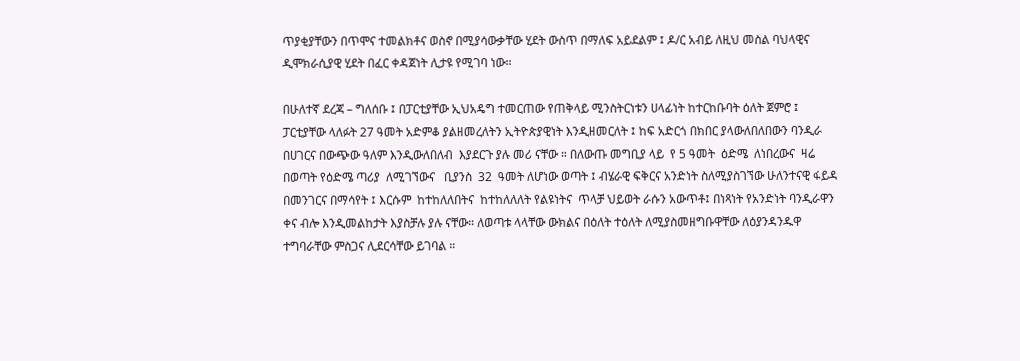ጥያቂያቸውን በጥሞና ተመልክቶና ወስኖ በሚያሳውቃቸው ሂደት ውስጥ በማለፍ አይደልም ፤ ዶ/ር አብይ ለዚህ መስል ባህላዊና ዲሞክራሲያዊ ሂደት በፈር ቀዳጀነት ሊታዩ የሚገባ ነው።

በሁለተኛ ደረጃ – ግለሰቡ ፤ በፓርቲያቸው ኢህአዴግ ተመርጠው የጠቅላይ ሚንስትርነቱን ሀላፊነት ከተርከቡባት ዕለት ጀምሮ ፤ ፓርቲያቸው ላለፉት 27 ዓመት አድምቆ ያልዘመረለትን ኢትዮጵያዊነት እንዲዘመርለት ፤ ከፍ አድርጎ በክበር ያላውለበለበውን ባንዲራ በሀገርና በውጭው ዓለም እንዲውለበለብ  እያደርጉ ያሉ መሪ ናቸው ። በለውጡ መግቢያ ላይ  የ 5 ዓመት  ዕድሜ  ለነበረውና  ዛሬ  በወጣት የዕድሜ ጣሪያ  ለሚገኘውና   ቢያንስ  32  ዓመት ለሆነው ወጣት ፤ ብሄራዊ ፍቅርና አንድነት ስለሚያስገኘው ሁለንተናዊ ፋይዳ በመንገርና በማሳየት ፤ እርሱም  ከተከለለበትና  ከተከለለለት የልዩነትና  ጥላቻ ህይወት ራሱን አውጥቶ፤ በነጻነት የአንድነት ባንዲራዋን ቀና ብሎ እንዲመልከታት እያስቻሉ ያሉ ናቸው። ለወጣቱ ላላቸው ውክልና በዕለት ተዕለት ለሚያስመዘግቡዋቸው ለዕያንዳንዱዋ ተግባራቸው ምስጋና ሊደርሳቸው ይገባል ።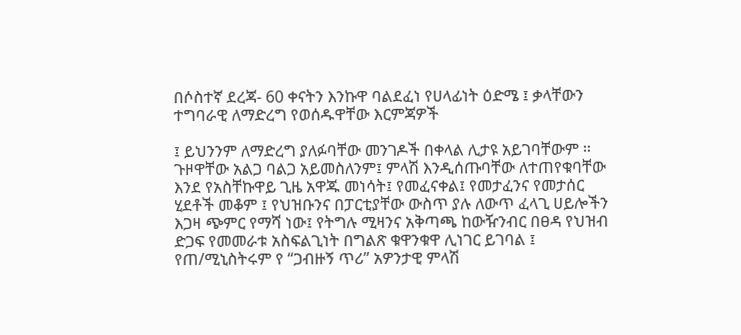በሶስተኛ ደረጃ- 60 ቀናትን እንኩዋ ባልደፈነ የሀላፊነት ዕድሜ ፤ ቃላቸውን ተግባራዊ ለማድረግ የወሰዱዋቸው እርምጃዎች

፤ ይህንንም ለማድረግ ያለፉባቸው መንገዶች በቀላል ሊታዩ አይገባቸውም ። ጉዞዋቸው አልጋ ባልጋ አይመስለንም፤ ምላሽ እንዲሰጡባቸው ለተጠየቁባቸው እንደ የአስቸኩዋይ ጊዜ አዋጁ መነሳት፤ የመፈናቀል፤ የመታፈንና የመታሰር ሂደቶች መቆም ፤ የህዝቡንና በፓርቲያቸው ውስጥ ያሉ ለውጥ ፈላጊ ሀይሎችን እጋዛ ጭምር የማሻ ነው፤ የትግሉ ሚዛንና አቅጣጫ ከውዥንብር በፀዳ የህዝብ ድጋፍ የመመራቱ አስፍልጊነት በግልጽ ቁዋንቁዋ ሊነገር ይገባል ፤ የጠ/ሚኒስትሩም የ “ጋብዙኝ ጥሪ” አዎንታዊ ምላሽ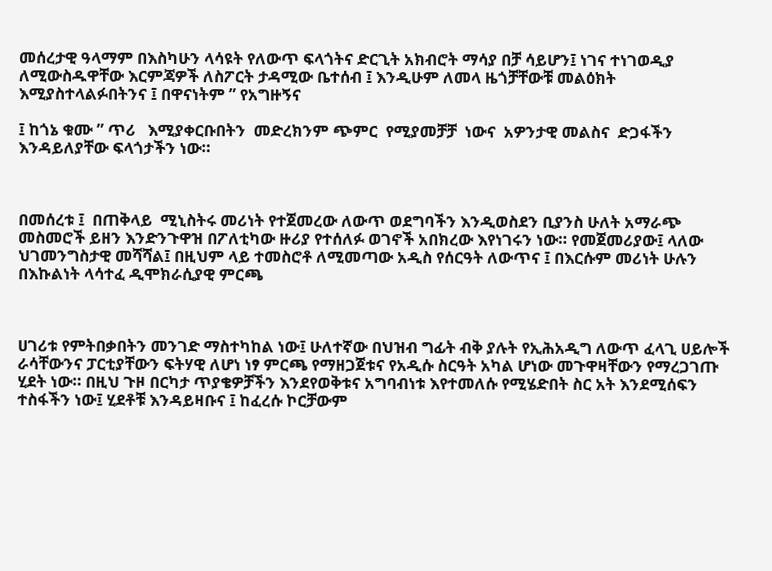መሰረታዊ ዓላማም በእስካሁን ላሳዩት የለውጥ ፍላጎትና ድርጊት አክብሮት ማሳያ በቻ ሳይሆን፤ ነገና ተነገወዲያ ለሚውስዱዋቸው እርምጃዎች ለስፖርት ታዳሚው ቤተሰብ ፤ እንዲሁም ለመላ ዜጎቻቸውቹ መልዕክት እሚያስተላልፉበትንና ፤ በዋናነትም ” የአግዙኝና

፤ ከጎኔ ቁሙ ” ጥሪ   እሚያቀርቡበትን  መድረክንም ጭምር  የሚያመቻቻ  ነውና  አዎንታዊ መልስና  ድጋፋችን እንዳይለያቸው ፍላጎታችን ነው።



በመሰረቱ ፤  በጠቅላይ  ሚኒስትሩ መሪነት የተጀመረው ለውጥ ወደግባችን እንዲወስደን ቢያንስ ሁለት አማራጭ መስመሮች ይዘን እንድንጉዋዝ በፖለቲካው ዙሪያ የተሰለፉ ወገኖች አበክረው እየነገሩን ነው። የመጀመሪያው፤ ላለው ህገመንግስታዊ መሻሻል፤ በዚህም ላይ ተመስሮቶ ለሚመጣው አዲስ የሰርዓት ለውጥና ፤ በእርሱም መሪነት ሁሉን በእኩልነት ላሳተፈ ዲሞክራሲያዊ ምርጫ



ሀገሪቱ የምትበቃበትን መንገድ ማስተካከል ነው፤ ሁለተኛው በህዝብ ግፊት ብቅ ያሉት የኢሕአዲግ ለውጥ ፈላጊ ሀይሎች ራሳቸውንና ፓርቲያቸውን ፍትሃዊ ለሆነ ነፃ ምርጫ የማዘጋጀቱና የአዲሱ ስርዓት አካል ሆነው መጉዋዛቸውን የማረጋገጡ ሂደት ነው። በዚህ ጉዞ በርካታ ጥያቄዎቻችን እንደየወቅቱና አግባብነቱ እየተመለሱ የሚሄድበት ስር አት እንደሚሰፍን ተስፋችን ነው፤ ሂደቶቹ እንዳይዛቡና ፤ ከፈረሱ ኮርቻውም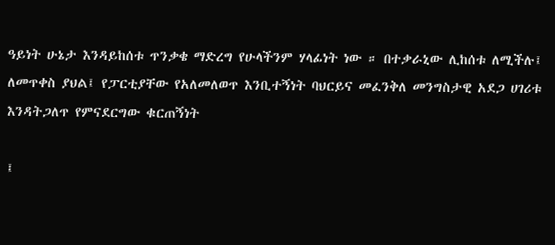ዓይነት ሁኔታ እንዳይከሰቱ ጥንቃቄ ማድረግ የሁላችንም ሃላፊነት ነው ። በተቃራኒው ሊከሰቱ ለሚችሉ፤ ለመጥቀስ ያህል፤ የፓርቲያቸው የአለመለወጥ እንቢተኝነት ባህርይና መፈንቅለ መንግስታዊ አደጋ ሀገሪቱ እንዳትጋለጥ የምናደርግው ቁርጠኝነት

፤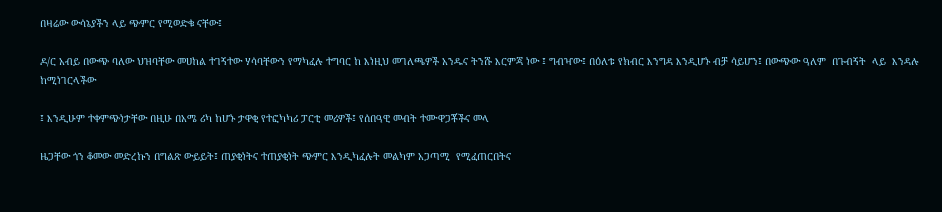በዛሬው ውሳኔያችን ላይ ጭምር የሚወድቁ ናቸው፤

ዶ/ር አብይ በውጭ ባለው ህዝባቸው መሀከል ተገኝተው ሃሳባቸውን የማካፈሉ ተግባር ከ እነዚህ መገለጫዎች አንዱና ትንሹ እርምጃ ነው ፤ ግብዣው፤ በዕለቱ የክብር እንግዳ እንዲሆኑ ብቻ ሳይሆን፤ በውጭው ዓለም  በጉብኝት  ላይ  እንዳሉ  ከሚነገርላችው

፤ እንዲሁም ተቀምጭነታቸው በዚሁ በአሜ ሪካ ከሆኑ ታዋቂ የተፎካካሪ ፓርቲ መሪዎች፤ የሰበዓዊ መብት ተሙዋጋቾችና መላ

ዜጋቸው ጎን ቆመው መድረኩን በግልጽ ውይይት፤ ጠያቂነትና ተጠያቂነት ጭምር እንዲካፈሉት መልካም አጋጣሚ  የሚፈጠርበትና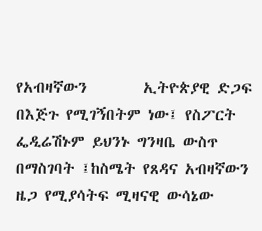የአብዛኛውን        ኢትዮጵያዊ ድጋፍ በእጅጉ የሚገኝበትም ነው፤ የስፖርት ፌዲሬሽኑም ይህንኑ ግንዛቤ ውስጥ በማስገባት ፤ከስሜት የጸዳና አብዛኛውን ዜጋ የሚያሳትፍ ሚዛናዊ ውሳኔው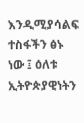እንዲሚያሳልፍ ተስፋችን ፅኑ ነው ፤ ዕለቱ ኢትዮጵያዊነትን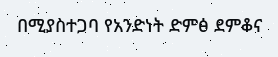በሚያስተጋባ የአንድነት ድምፅ ደምቆና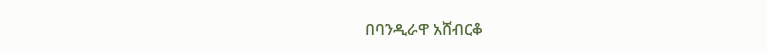በባንዲራዋ አሸብርቆ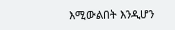እሚውልበት እንዲሆን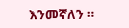እንመኛለን ።